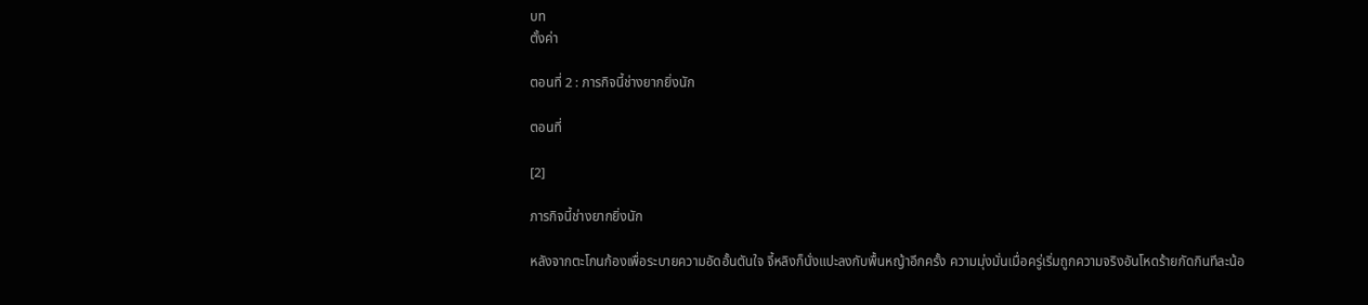บท
ตั้งค่า

ตอนที่ 2 : ภารกิจนี้ช่างยากยิ่งนัก

ตอนที่

[2]

ภารกิจนี้ช่างยากยิ่งนัก

หลังจากตะโกนก้องเพื่อระบายความอัดอั้นตันใจ จี้หลิงก็นั่งแปะลงกับพื้นหญ้าอีกครั้ง ความมุ่งมั่นเมื่อครู่เริ่มถูกความจริงอันโหดร้ายกัดกินทีละน้อ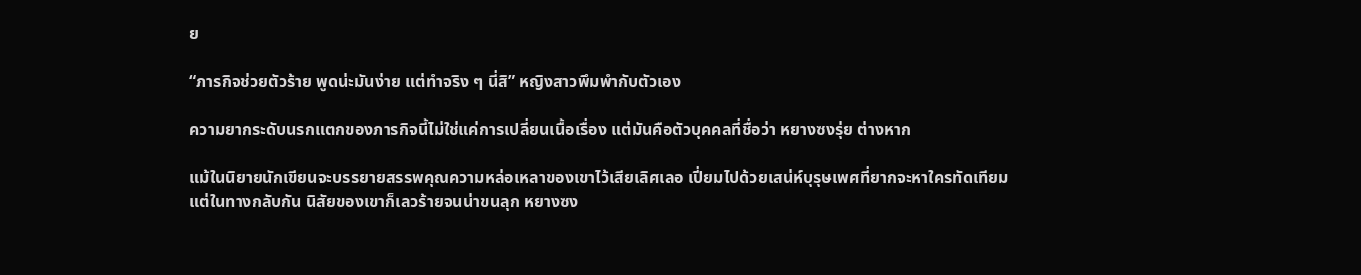ย

“ภารกิจช่วยตัวร้าย พูดน่ะมันง่าย แต่ทำจริง ๆ นี่สิ” หญิงสาวพึมพำกับตัวเอง

ความยากระดับนรกแตกของภารกิจนี้ไม่ใช่แค่การเปลี่ยนเนื้อเรื่อง แต่มันคือตัวบุคคลที่ชื่อว่า หยางซงรุ่ย ต่างหาก

แม้ในนิยายนักเขียนจะบรรยายสรรพคุณความหล่อเหลาของเขาไว้เสียเลิศเลอ เปี่ยมไปด้วยเสน่ห์บุรุษเพศที่ยากจะหาใครทัดเทียม แต่ในทางกลับกัน นิสัยของเขาก็เลวร้ายจนน่าขนลุก หยางซง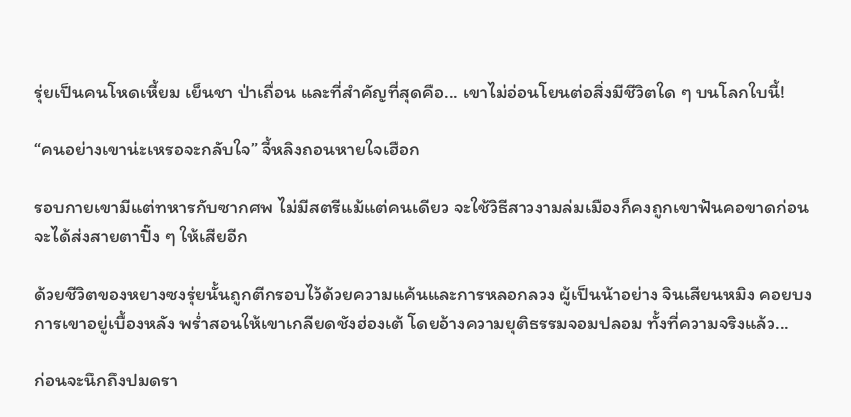รุ่ยเป็นคนโหดเหี้ยม เย็นชา ป่าเถื่อน และที่สำคัญที่สุดคือ... เขาไม่อ่อนโยนต่อสิ่งมีชีวิตใด ๆ บนโลกใบนี้!

“คนอย่างเขาน่ะเหรอจะกลับใจ” จี้หลิงถอนหายใจเฮือก

รอบกายเขามีแต่ทหารกับซากศพ ไม่มีสตรีแม้แต่คนเดียว จะใช้วิธีสาวงามล่มเมืองก็คงถูกเขาฟันคอขาดก่อนจะได้ส่งสายตาปิ๊ง ๆ ให้เสียอีก

ด้วยชีวิตของหยางซงรุ่ยนั้นถูกตีกรอบไว้ด้วยความแค้นและการหลอกลวง ผู้เป็นน้าอย่าง จินเสียนหมิง คอยบงการเขาอยู่เบื้องหลัง พร่ำสอนให้เขาเกลียดชังฮ่องเต้ โดยอ้างความยุติธรรมจอมปลอม ทั้งที่ความจริงแล้ว...

ก่อนจะนึกถึงปมดรา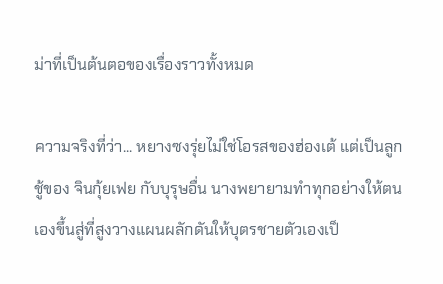ม่าที่เป็นต้นตอของเรื่องราวทั้งหมด

ความจริงที่ว่า... หยางซงรุ่ยไม่ใช่โอรสของฮ่องเต้ แต่เป็นลูกชู้ของ จินกุ้ยเฟย กับบุรุษอื่น นางพยายามทำทุกอย่างให้ตนเองขึ้นสู่ที่สูงวางแผนผลักดันให้บุตรชายตัวเองเป็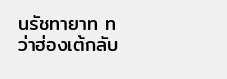นรัชทายาท ทว่าฮ่องเต้กลับ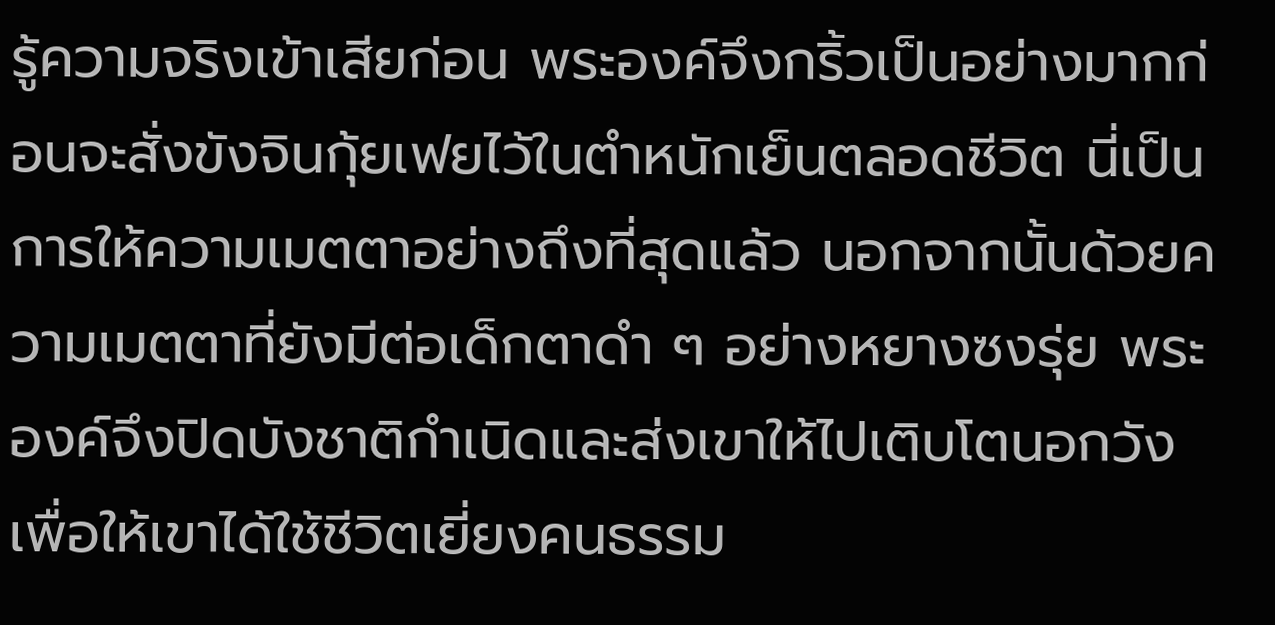รู้ความจริงเข้าเสียก่อน พระองค์จึงกริ้วเป็นอย่างมากก่อนจะสั่งขังจินกุ้ยเฟยไว้ในตำหนักเย็นตลอดชีวิต นี่เป็นการให้ความเมตตาอย่างถึงที่สุดแล้ว นอกจากนั้นด้วยความเมตตาที่ยังมีต่อเด็กตาดำ ๆ อย่างหยางซงรุ่ย พระองค์จึงปิดบังชาติกำเนิดและส่งเขาให้ไปเติบโตนอกวัง เพื่อให้เขาได้ใช้ชีวิตเยี่ยงคนธรรม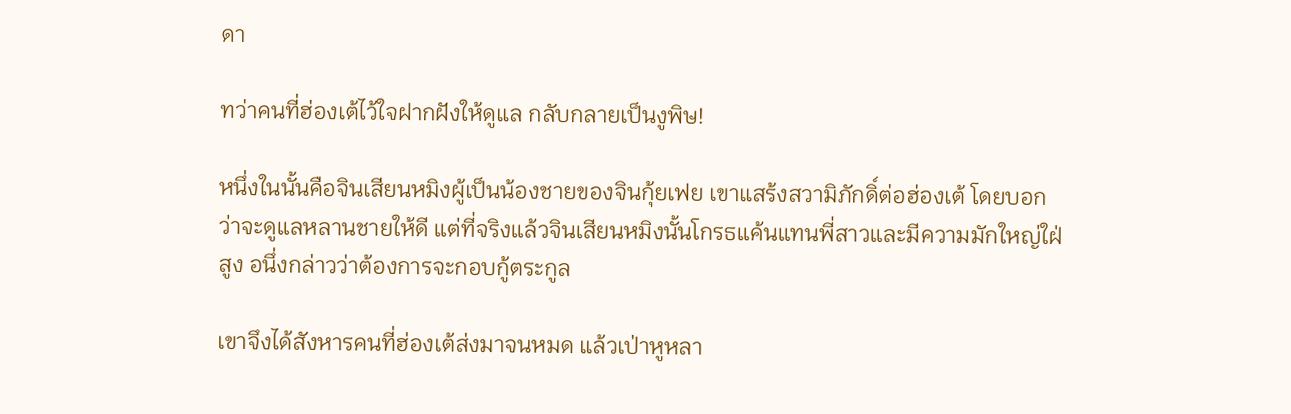ดา

ทว่าคนที่ฮ่องเต้ไว้ใจฝากฝังให้ดูแล กลับกลายเป็นงูพิษ!

หนึ่งในนั้นคือจินเสียนหมิงผู้เป็นน้องชายของจินกุ้ยเฟย เขาแสร้งสวามิภักดิ์ต่อฮ่องเต้ โดยบอกว่าจะดูแลหลานชายให้ดี แต่ที่จริงแล้วจินเสียนหมิงนั้นโกรธแค้นแทนพี่สาวและมีความมักใหญ่ใฝ่สูง อนึ่งกล่าวว่าต้องการจะกอบกู้ตระกูล

เขาจึงได้สังหารคนที่ฮ่องเต้ส่งมาจนหมด แล้วเป่าหูหลา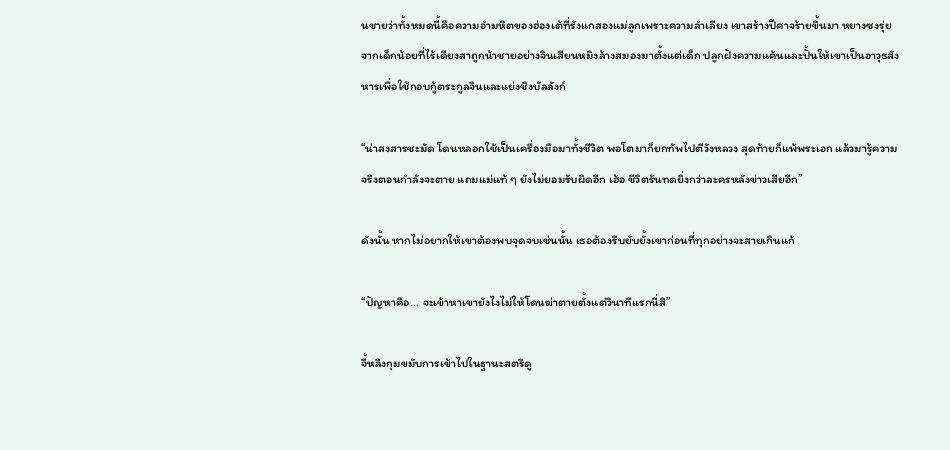นชายว่าทั้งหมดนี้คือความอำมหิตของฮ่องเต้ที่รังแกสองแม่ลูกเพราะความลำเลียง เขาสร้างปีศาจร้ายขึ้นมา หยางซงรุ่ยจากเด็กน้อยที่ไร้เดียงสาถูกน้าชายอย่างจินเสียนหมิงล้างสมองมาตั้งแต่เด็ก ปลูกฝังความแค้นและปั้นให้เขาเป็นอาวุธสังหารเพื่อใช้กอบกู้ตระกูลจินและแย่งชิงบัลลังก์

“น่าสงสารชะมัด โดนหลอกใช้เป็นเครื่องมือมาทั้งชีวิต พอโตมาก็ยกทัพไปตีวังหลวง สุดท้ายก็แพ้พระเอก แล้วมารู้ความจริงตอนกำลังจะตาย แถมแม่แท้ ๆ ยังไม่ยอมรับผิดอีก เฮ้อ ชีวิตรันทดยิ่งกว่าละครหลังข่าวเสียอีก”

ดังนั้น หากไม่อยากให้เขาต้องพบจุดจบเช่นนั้น เธอต้องรีบยับยั้งเขาก่อนที่ทุกอย่างจะสายเกินแก้

“ปัญหาคือ... จะเข้าหาเขายังไงไม่ให้โดนฆ่าตายตั้งแต่วินาทีแรกนี่สิ”

จี้หลิงกุมขมับการเข้าไปในฐานะสตรีดู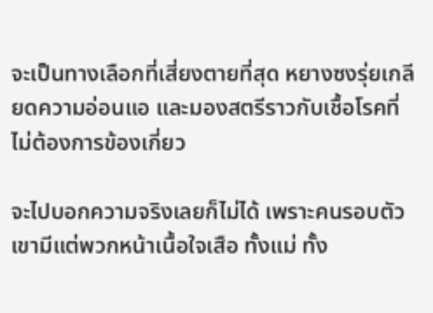จะเป็นทางเลือกที่เสี่ยงตายที่สุด หยางซงรุ่ยเกลียดความอ่อนแอ และมองสตรีราวกับเชื้อโรคที่ไม่ต้องการข้องเกี่ยว

จะไปบอกความจริงเลยก็ไม่ได้ เพราะคนรอบตัวเขามีแต่พวกหน้าเนื้อใจเสือ ทั้งแม่ ทั้ง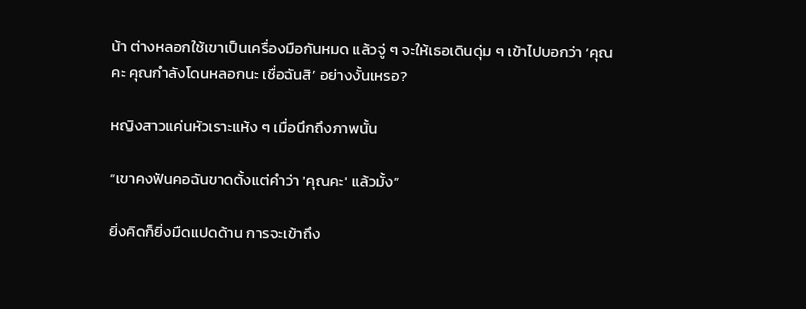น้า ต่างหลอกใช้เขาเป็นเครื่องมือกันหมด แล้วจู่ ๆ จะให้เธอเดินดุ่ม ๆ เข้าไปบอกว่า ‘คุณคะ คุณกำลังโดนหลอกนะ เชื่อฉันสิ’ อย่างงั้นเหรอ?

หญิงสาวแค่นหัวเราะแห้ง ๆ เมื่อนึกถึงภาพนั้น

“เขาคงฟันคอฉันขาดตั้งแต่คำว่า 'คุณคะ' แล้วมั้ง”

ยิ่งคิดก็ยิ่งมืดแปดด้าน การจะเข้าถึง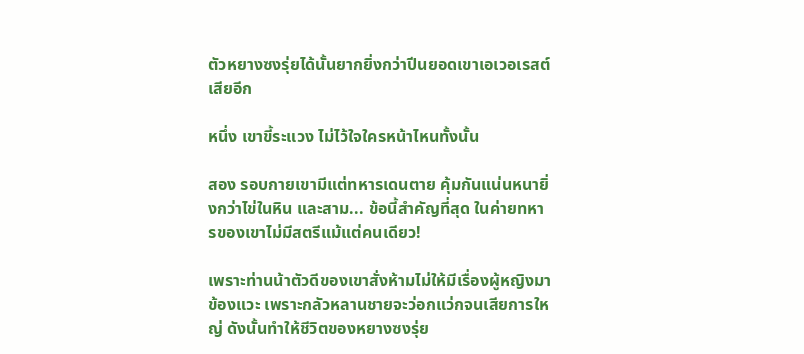ตัวหยางซงรุ่ยได้นั้นยากยิ่งกว่าปีนยอดเขาเอเวอเรสต์เสียอีก

หนึ่ง เขาขี้ระแวง ไม่ไว้ใจใครหน้าไหนทั้งนั้น

สอง รอบกายเขามีแต่ทหารเดนตาย คุ้มกันแน่นหนายิ่งกว่าไข่ในหิน และสาม... ข้อนี้สำคัญที่สุด ในค่ายทหารของเขาไม่มีสตรีแม้แต่คนเดียว!

เพราะท่านน้าตัวดีของเขาสั่งห้ามไม่ให้มีเรื่องผู้หญิงมาข้องแวะ เพราะกลัวหลานชายจะว่อกแว่กจนเสียการใหญ่ ดังนั้นทำให้ชีวิตของหยางซงรุ่ย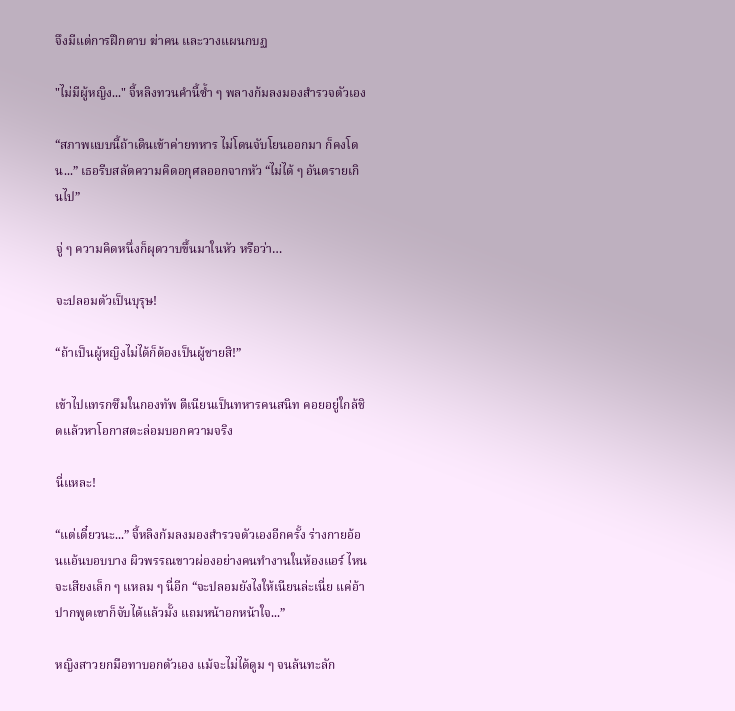จึงมีแต่การฝึกดาบ ฆ่าคน และวางแผนกบฏ

"ไม่มีผู้หญิง..." จี้หลิงทวนคำนี้ซ้ำ ๆ พลางก้มลงมองสำรวจตัวเอง

“สภาพแบบนี้ถ้าเดินเข้าค่ายทหาร ไม่โดนจับโยนออกมา ก็คงโดน...” เธอรีบสลัดความคิดอกุศลออกจากหัว “ไม่ได้ ๆ อันตรายเกินไป”

จู่ ๆ ความคิดหนึ่งก็ผุดวาบขึ้นมาในหัว หรือว่า…

จะปลอมตัวเป็นบุรุษ!

“ถ้าเป็นผู้หญิงไม่ได้ก็ต้องเป็นผู้ชายสิ!”

เข้าไปแทรกซึมในกองทัพ ตีเนียนเป็นทหารคนสนิท คอยอยู่ใกล้ชิดแล้วหาโอกาสตะล่อมบอกความจริง

นี่แหละ!

“แต่เดี๋ยวนะ...” จี้หลิงก้มลงมองสำรวจตัวเองอีกครั้ง ร่างกายอ้อนแอ้นบอบบาง ผิวพรรณขาวผ่องอย่างคนทำงานในห้องแอร์ ไหนจะเสียงเล็ก ๆ แหลม ๆ นี่อีก “จะปลอมยังไงให้เนียนล่ะเนี่ย แค่อ้าปากพูดเขาก็จับได้แล้วมั้ง แถมหน้าอกหน้าใจ...”

หญิงสาวยกมือทาบอกตัวเอง แม้จะไม่ได้ดูม ๆ จนล้นทะลัก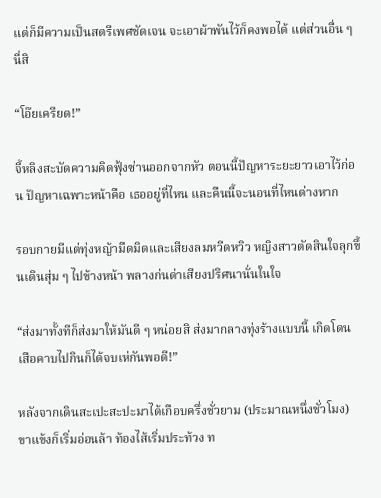แต่ก็มีความเป็นสตรีเพศชัดเจน จะเอาผ้าพันไว้ก็คงพอได้ แต่ส่วนอื่น ๆ นี่สิ

“โอ๊ยเครียด!”

จี้หลิงสะบัดความคิดฟุ้งซ่านออกจากหัว ตอนนี้ปัญหาระยะยาวเอาไว้ก่อน ปัญหาเฉพาะหน้าคือ เธออยู่ที่ไหน และคืนนี้จะนอนที่ไหนต่างหาก

รอบกายมีแต่ทุ่งหญ้ามืดมิดและเสียงลมหวีดหวิว หญิงสาวตัดสินใจลุกขึ้นเดินสุ่ม ๆ ไปข้างหน้า พลางก่นด่าเสียงปริศนานั่นในใจ

“ส่งมาทั้งทีก็ส่งมาให้มันดี ๆ หน่อยสิ ส่งมากลางทุ่งร้างแบบนี้ เกิดโดนเสือคาบไปกินก็ได้จบเห่กันพอดี!”

หลังจากเดินสะเปะสะปะมาได้เกือบครึ่งชั่วยาม (ประมาณหนึ่งชั่วโมง) ขาแข้งก็เริ่มอ่อนล้า ท้องไส้เริ่มประท้วง ท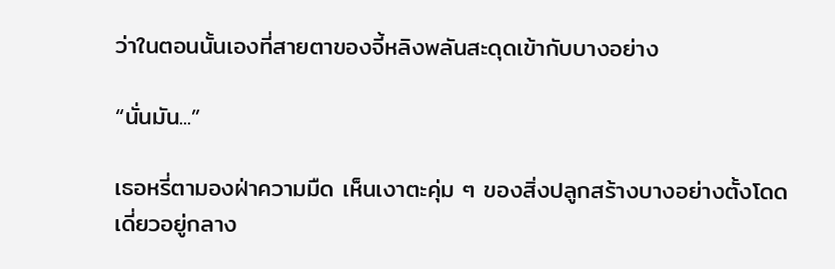ว่าในตอนนั้นเองที่สายตาของจี้หลิงพลันสะดุดเข้ากับบางอย่าง

“นั่นมัน...”

เธอหรี่ตามองฝ่าความมืด เห็นเงาตะคุ่ม ๆ ของสิ่งปลูกสร้างบางอย่างตั้งโดดเดี่ยวอยู่กลาง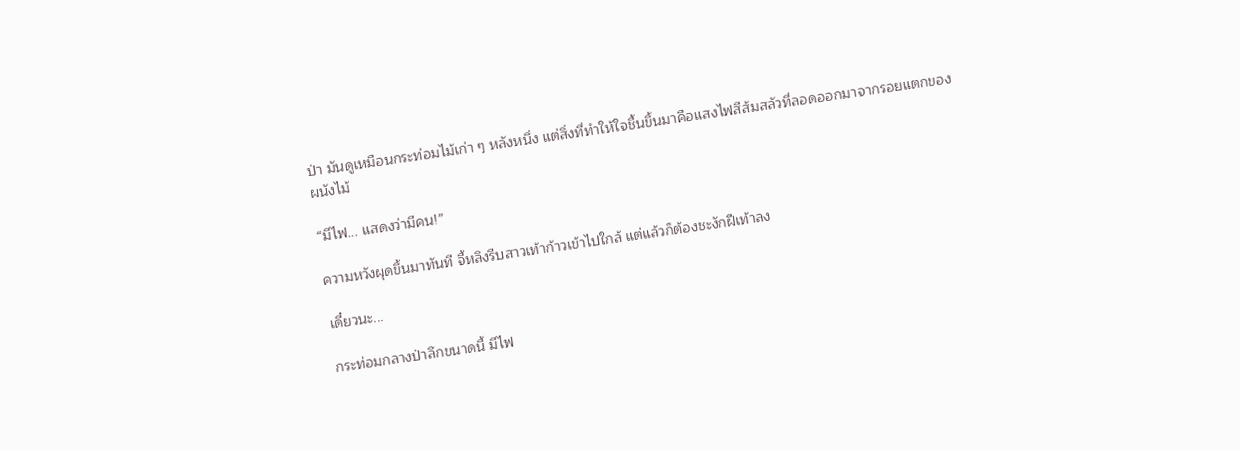ป่า มันดูเหมือนกระท่อมไม้เก่า ๆ หลังหนึ่ง แต่สิ่งที่ทำให้ใจชื้นขึ้นมาคือแสงไฟสีส้มสลัวที่ลอดออกมาจากรอยแตกของผนังไม้

“มีไฟ... แสดงว่ามีคน!”

ความหวังผุดขึ้นมาทันที จี้หลิงรีบสาวเท้าก้าวเข้าไปใกล้ แต่แล้วก็ต้องชะงักฝีเท้าลง

เดี๋ยวนะ...

กระท่อมกลางป่าลึกขนาดนี้ มีไฟ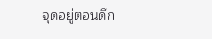จุดอยู่ตอนดึก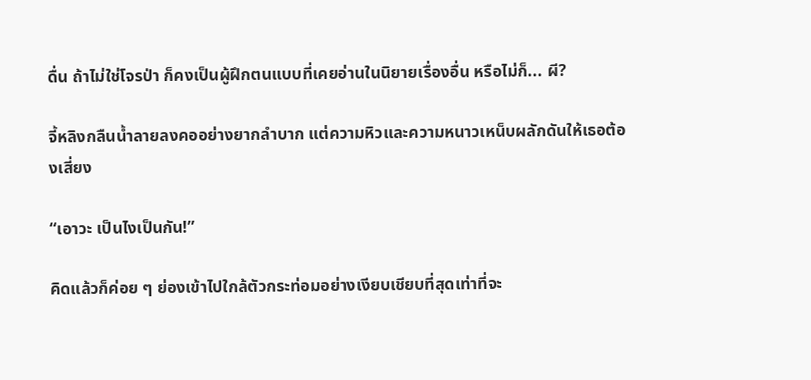ดื่น ถ้าไม่ใช่โจรป่า ก็คงเป็นผู้ฝึกตนแบบที่เคยอ่านในนิยายเรื่องอื่น หรือไม่ก็... ผี?

จี้หลิงกลืนน้ำลายลงคออย่างยากลำบาก แต่ความหิวและความหนาวเหน็บผลักดันให้เธอต้องเสี่ยง

“เอาวะ เป็นไงเป็นกัน!”

คิดแล้วก็ค่อย ๆ ย่องเข้าไปใกล้ตัวกระท่อมอย่างเงียบเชียบที่สุดเท่าที่จะ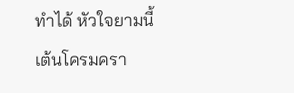ทำได้ หัวใจยามนี้เต้นโครมครา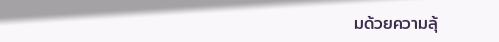มด้วยความลุ้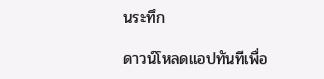นระทึก

ดาวน์โหลดแอปทันทีเพื่อ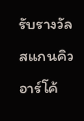รับรางวัล
สแกนคิวอาร์โค้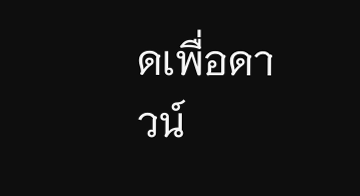ดเพื่อดาวน์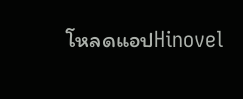โหลดแอปHinovel